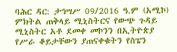ባሕር ዳር: ታኅሣሥ 09/2016 ዓ.ም (አሚኮ) ምክትል ጠቅላይ ሚኒስትርና የውጭ ጉዳይ ሚኒስትር አቶ ደመቀ መኮንን በኢትዮጵያ የሥራ ቆይታቸውን ያጠናቀቁትን የስፔን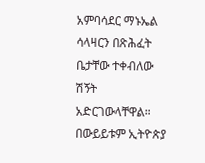አምባሳደር ማኑኤል ሳላዛርን በጽሕፈት ቤታቸው ተቀብለው ሽኝት አድርገውላቸዋል።
በውይይቱም ኢትዮጵያ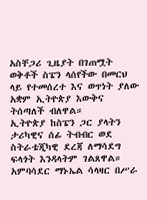አስቸጋሪ ጊዜያት በገጠሟት ወቅቶች ስፔን ላሰየችው በመርህ ላይ የተመሰረተ እና ወጥነት ያለው አቋም ኢትዮጵያ እውቅና ትሰጣለች ብለዋል።
ኢትዮጵያ ከስፔን ጋር ያላትን ታሪካዊና ሰፊ ትብብር ወደ ስትራቴጂካዊ ደረጃ ለማሳደግ ፍላጎት እንዳላትም ገልጸዋል።
አምባሳደር ማኑኤል ሳላዛር በሥራ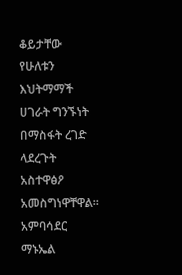ቆይታቸው የሁለቱን እህትማማች ሀገራት ግንኙነት በማስፋት ረገድ ላደረጉት አስተዋፅዖ አመስግነዋቸዋል።
አምባሳደር ማኑኤል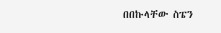በበኩላቸው ስፔን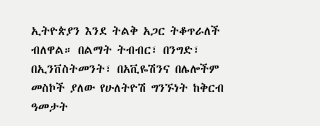ኢትዮጵያን እንደ ትልቅ አጋር ትቆጥራለች ብለዋል። በልማት ትብብር፣ በንግድ፣ በኢንቨስትመንት፣ በአቪዬሽንና በሌሎችም መስኮች ያለው የሁለትዮሽ ግንኙነት ከቅርብ ዓመታት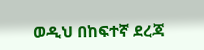ወዲህ በከፍተኛ ደረጃ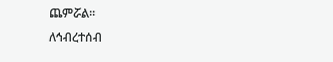ጨምሯል።
ለኅብረተሰብ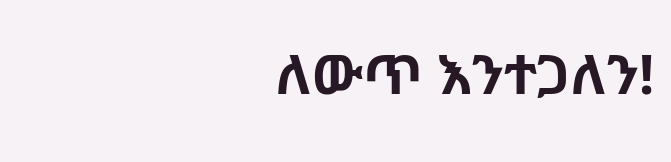ለውጥ እንተጋለን!